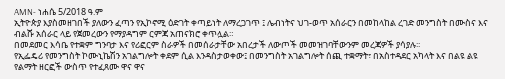AMN- ነሐሴ 5/2018 ዓ.ም
ኢትዮጵያ እያስመዘገበች ያለውን ፈጣን የኢኮኖሚ ዕድገት ቀጣይነት ለማረጋገጥ ፤ ሌብነትና ህገ-ወጥ አሰራርን በመከላከል ረገድ መንግስት በሙስና እና ብልሹ አሰራር ላይ የጀመረውን የማያዳግም ርምጃ አጠናክሮ ቀጥሏል።
በመደመር እሳቤ የተቋም ግንባታ እና የሪፎርም ስራዎች በመሰራታቸው አበረታች ለውጦች መመዝገባቸውንም መረጃዎች ያሳያሉ፡፡
የኢፌዴሪ የመንግስት ኮሙኒኬሽን አገልግሎት ቀደም ሲል እንዳስታወቀው፤ በመንግስት አገልግሎት ሰጪ ተቋማት፣ በአስተዳደር አካላት እና በልዩ ልዩ የልማት ዘርፎች ውስጥ የተፈጸሙ ዋና ዋና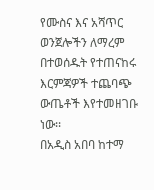የሙስና እና አሻጥር ወንጀሎችን ለማረም በተወሰዱት የተጠናከሩ እርምጃዎች ተጨባጭ ውጤቶች እየተመዘገቡ ነው፡፡
በአዲስ አበባ ከተማ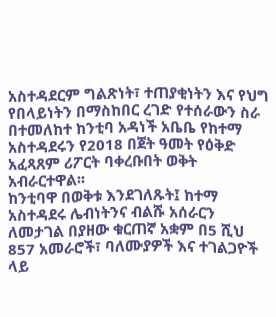አስተዳደርም ግልጽነት፣ ተጠያቂነትን እና የህግ የበላይነትን በማስከበር ረገድ የተሰራውን ስራ በተመለከተ ከንቲባ አዳነች አቤቤ የከተማ አስተዳደሩን የ2018 በጀት ዓመት የዕቅድ አፈጻጸም ሪፖርት ባቀረቡበት ወቅት አብራርተዋል፡፡
ከንቲባዋ በወቅቱ እንደገለጹት፤ ከተማ አስተዳደሩ ሌብነትንና ብልሹ አሰራርን ለመታገል በያዘው ቁርጠኛ አቋም በ5 ሺህ 857 አመራሮች፣ ባለሙያዎች እና ተገልጋዮች ላይ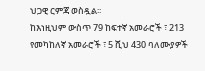ህጋዊ ርምጃ ወስዷል፡፡
ከእነዚህም ውስጥ 79 ከፍተኛ አመራሮች ፣ 213 የመካከለኛ አመራሮች ፣ 5 ሺህ 430 ባለሙያዎች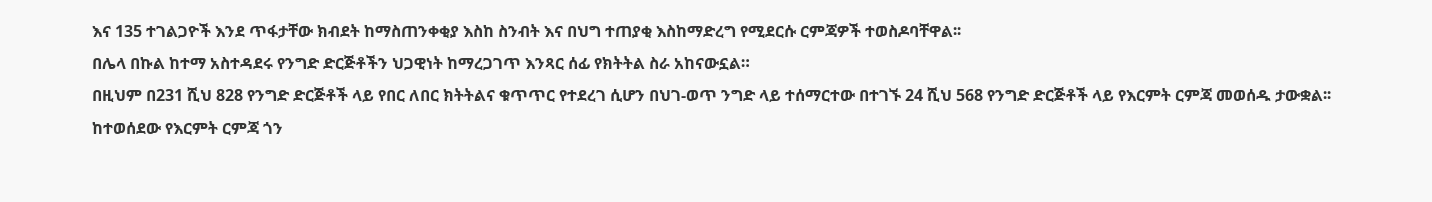እና 135 ተገልጋዮች እንደ ጥፋታቸው ክብደት ከማስጠንቀቂያ እስከ ስንብት እና በህግ ተጠያቂ እስከማድረግ የሚደርሱ ርምጃዎች ተወስዶባቸዋል፡፡
በሌላ በኩል ከተማ አስተዳደሩ የንግድ ድርጅቶችን ህጋዊነት ከማረጋገጥ እንጻር ሰፊ የክትትል ስራ አከናውኗል።
በዚህም በ231 ሺህ 828 የንግድ ድርጅቶች ላይ የበር ለበር ክትትልና ቁጥጥር የተደረገ ሲሆን በህገ-ወጥ ንግድ ላይ ተሰማርተው በተገኙ 24 ሺህ 568 የንግድ ድርጅቶች ላይ የእርምት ርምጃ መወሰዱ ታውቋል፡፡
ከተወሰደው የእርምት ርምጃ ጎን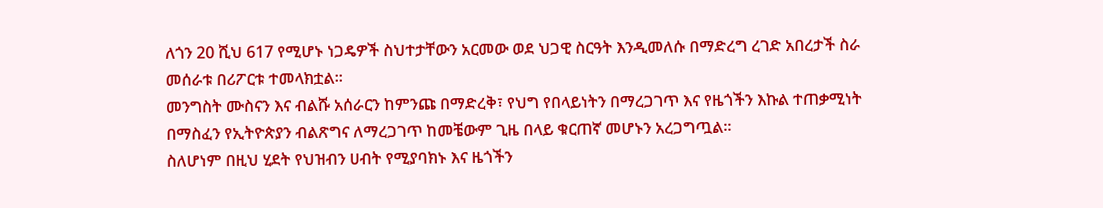ለጎን 20 ሺህ 617 የሚሆኑ ነጋዴዎች ስህተታቸውን አርመው ወደ ህጋዊ ስርዓት እንዲመለሱ በማድረግ ረገድ አበረታች ስራ መሰራቱ በሪፖርቱ ተመላክቷል፡፡
መንግስት ሙስናን እና ብልሹ አሰራርን ከምንጩ በማድረቅ፣ የህግ የበላይነትን በማረጋገጥ እና የዜጎችን እኩል ተጠቃሚነት በማስፈን የኢትዮጵያን ብልጽግና ለማረጋገጥ ከመቼውም ጊዜ በላይ ቁርጠኛ መሆኑን አረጋግጧል፡፡
ስለሆነም በዚህ ሂደት የህዝብን ሀብት የሚያባክኑ እና ዜጎችን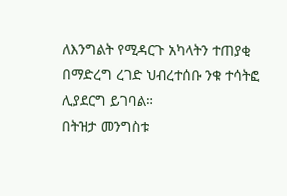ለእንግልት የሚዳርጉ አካላትን ተጠያቂ በማድረግ ረገድ ህብረተሰቡ ንቁ ተሳትፎ ሊያደርግ ይገባል።
በትዝታ መንግስቱ